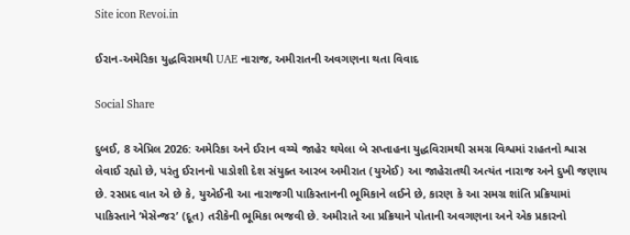Site icon Revoi.in

ઈરાન-અમેરિકા યુદ્ધવિરામથી UAE નારાજ, અમીરાતની અવગણના થતા વિવાદ

Social Share

દુબઈ, 8 એપ્રિલ 2026: અમેરિકા અને ઈરાન વચ્ચે જાહેર થયેલા બે સપ્તાહના યુદ્ધવિરામથી સમગ્ર વિશ્વમાં રાહતનો શ્વાસ લેવાઈ રહ્યો છે, પરંતુ ઈરાનનો પાડોશી દેશ સંયુક્ત આરબ અમીરાત (યુએઈ) આ જાહેરાતથી અત્યંત નારાજ અને દુખી જણાય છે. રસપ્રદ વાત એ છે કે, યુએઈની આ નારાજગી પાકિસ્તાનની ભૂમિકાને લઈને છે, કારણ કે આ સમગ્ર શાંતિ પ્રક્રિયામાં પાકિસ્તાને ‘મેસેન્જર’ (દૂત) તરીકેની ભૂમિકા ભજવી છે. અમીરાતે આ પ્રક્રિયાને પોતાની અવગણના અને એક પ્રકારનો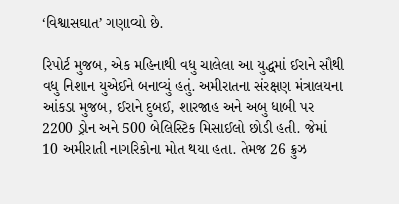‘વિશ્વાસઘાત’ ગણાવ્યો છે.

રિપોર્ટ મુજબ, એક મહિનાથી વધુ ચાલેલા આ યુદ્ધમાં ઈરાને સૌથી વધુ નિશાન યુએઈને બનાવ્યું હતું. અમીરાતના સંરક્ષણ મંત્રાલયના આંકડા મુજબ, ઈરાને દુબઈ, શારજાહ અને અબુ ધાબી પર 2200 ડ્રોન અને 500 બેલિસ્ટિક મિસાઈલો છોડી હતી. જેમાં 10 અમીરાતી નાગરિકોના મોત થયા હતા. તેમજ 26 ક્રુઝ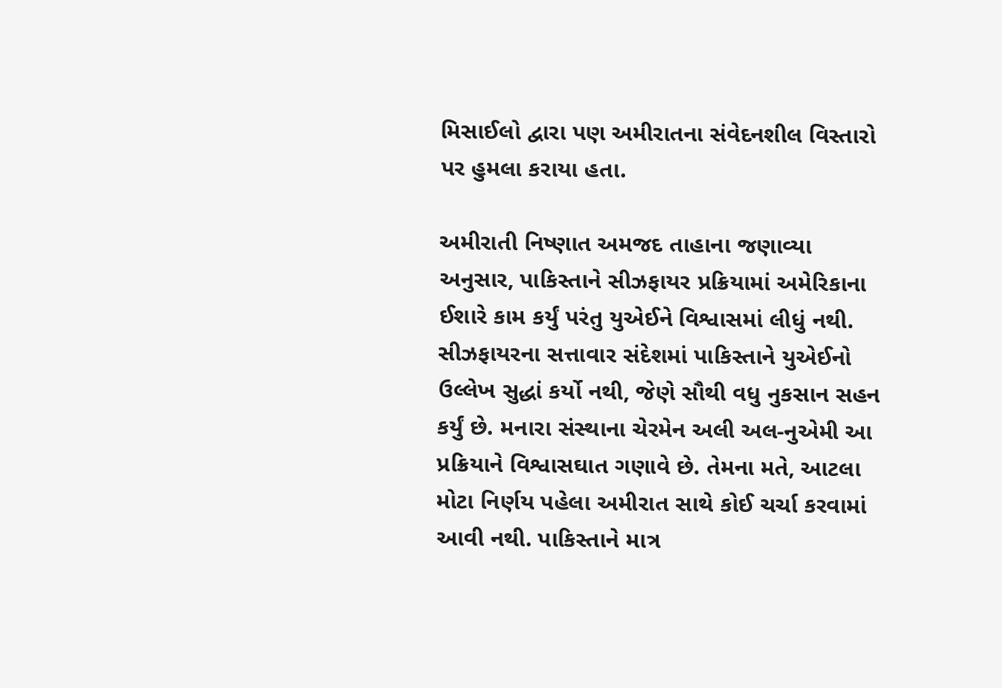મિસાઈલો દ્વારા પણ અમીરાતના સંવેદનશીલ વિસ્તારો પર હુમલા કરાયા હતા.

અમીરાતી નિષ્ણાત અમજદ તાહાના જણાવ્યા અનુસાર, પાકિસ્તાને સીઝફાયર પ્રક્રિયામાં અમેરિકાના ઈશારે કામ કર્યું પરંતુ યુએઈને વિશ્વાસમાં લીધું નથી. સીઝફાયરના સત્તાવાર સંદેશમાં પાકિસ્તાને યુએઈનો ઉલ્લેખ સુદ્ધાં કર્યો નથી, જેણે સૌથી વધુ નુકસાન સહન કર્યું છે. મનારા સંસ્થાના ચેરમેન અલી અલ-નુએમી આ પ્રક્રિયાને વિશ્વાસઘાત ગણાવે છે. તેમના મતે, આટલા મોટા નિર્ણય પહેલા અમીરાત સાથે કોઈ ચર્ચા કરવામાં આવી નથી. પાકિસ્તાને માત્ર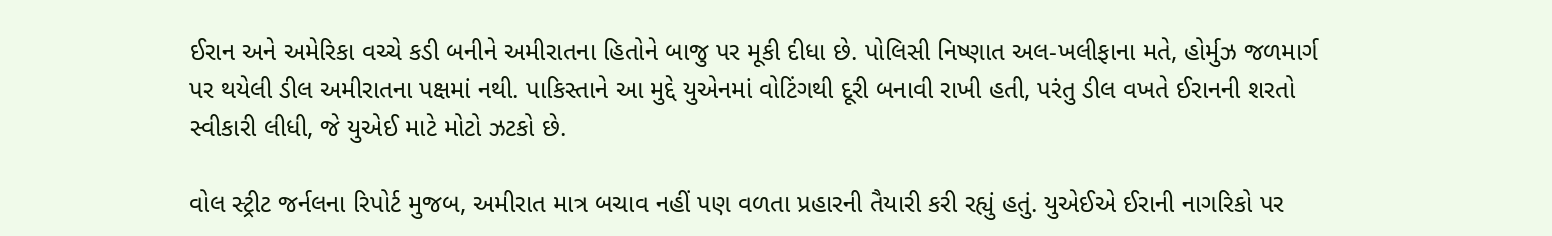ઈરાન અને અમેરિકા વચ્ચે કડી બનીને અમીરાતના હિતોને બાજુ પર મૂકી દીધા છે. પોલિસી નિષ્ણાત અલ-ખલીફાના મતે, હોર્મુઝ જળમાર્ગ પર થયેલી ડીલ અમીરાતના પક્ષમાં નથી. પાકિસ્તાને આ મુદ્દે યુએનમાં વોટિંગથી દૂરી બનાવી રાખી હતી, પરંતુ ડીલ વખતે ઈરાનની શરતો સ્વીકારી લીધી, જે યુએઈ માટે મોટો ઝટકો છે.

વોલ સ્ટ્રીટ જર્નલના રિપોર્ટ મુજબ, અમીરાત માત્ર બચાવ નહીં પણ વળતા પ્રહારની તૈયારી કરી રહ્યું હતું. યુએઈએ ઈરાની નાગરિકો પર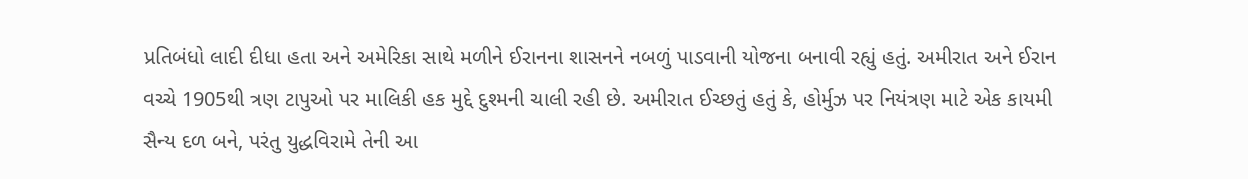પ્રતિબંધો લાદી દીધા હતા અને અમેરિકા સાથે મળીને ઈરાનના શાસનને નબળું પાડવાની યોજના બનાવી રહ્યું હતું. અમીરાત અને ઈરાન વચ્ચે 1905થી ત્રણ ટાપુઓ પર માલિકી હક મુદ્દે દુશ્મની ચાલી રહી છે. અમીરાત ઈચ્છતું હતું કે, હોર્મુઝ પર નિયંત્રણ માટે એક કાયમી સૈન્ય દળ બને, પરંતુ યુદ્ધવિરામે તેની આ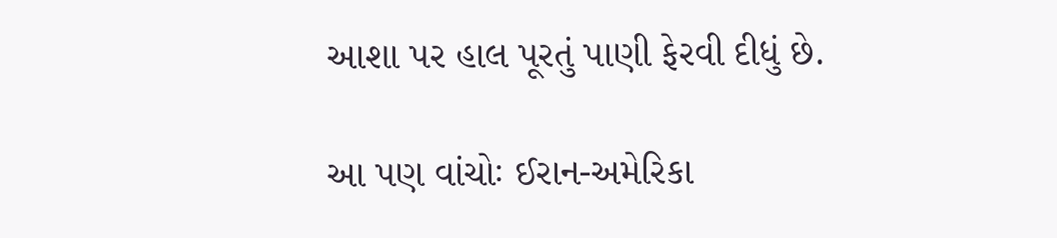આશા પર હાલ પૂરતું પાણી ફેરવી દીધું છે.

આ પણ વાંચોઃ ઈરાન-અમેરિકા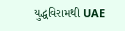યુદ્ધવિરામથી UAE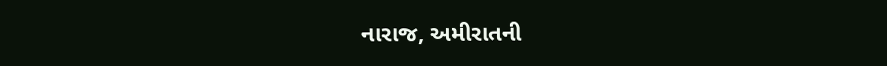નારાજ, અમીરાતની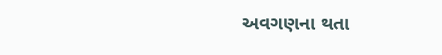અવગણના થતા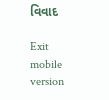વિવાદ

Exit mobile version